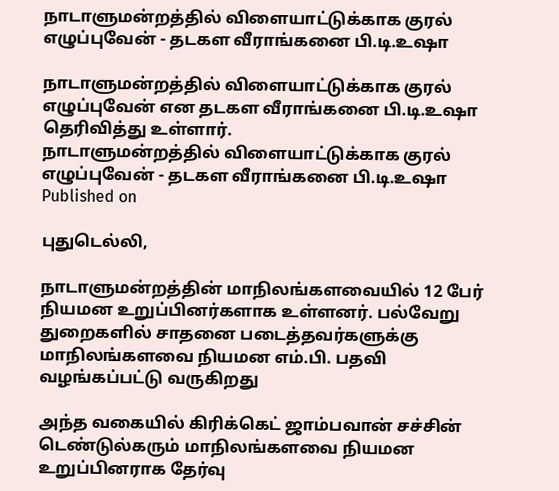நாடாளுமன்றத்தில் விளையாட்டுக்காக குரல் எழுப்புவேன் - தடகள வீராங்கனை பி.டி.உஷா

நாடாளுமன்றத்தில் விளையாட்டுக்காக குரல் எழுப்புவேன் என தடகள வீராங்கனை பி.டி.உஷா தெரிவித்து உள்ளார்.
நாடாளுமன்றத்தில் விளையாட்டுக்காக குரல் எழுப்புவேன் - தடகள வீராங்கனை பி.டி.உஷா
Published on

புதுடெல்லி,

நாடாளுமன்றத்தின் மாநிலங்களவையில் 12 பேர் நியமன உறுப்பினர்களாக உள்ளனர். பல்வேறு துறைகளில் சாதனை படைத்தவர்களுக்கு மாநிலங்களவை நியமன எம்.பி. பதவி வழங்கப்பட்டு வருகிறது

அந்த வகையில் கிரிக்கெட் ஜாம்பவான் சச்சின் டெண்டுல்கரும் மாநிலங்களவை நியமன உறுப்பினராக தேர்வு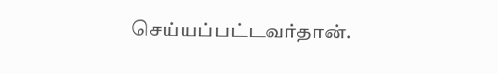செய்யப்பட்டவர்தான்.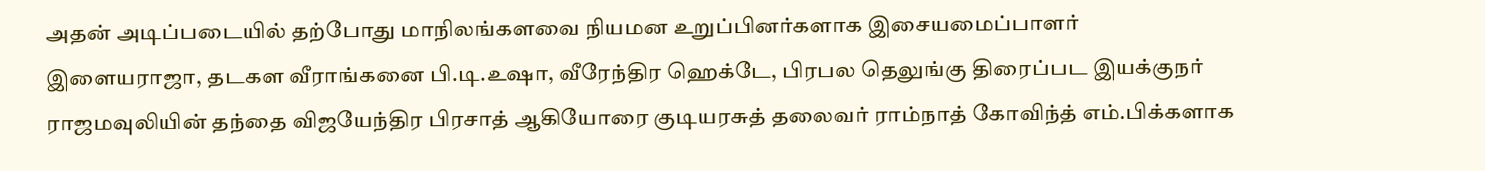அதன் அடிப்படையில் தற்போது மாநிலங்களவை நியமன உறுப்பினர்களாக இசையமைப்பாளர் இளையராஜா, தடகள வீராங்கனை பி.டி.உஷா, வீரேந்திர ஹெக்டே, பிரபல தெலுங்கு திரைப்பட இயக்குநர் ராஜமவுலியின் தந்தை விஜயேந்திர பிரசாத் ஆகியோரை குடியரசுத் தலைவர் ராம்நாத் கோவிந்த் எம்.பிக்களாக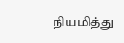நியமித்து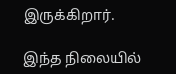இருக்கிறார்.

இந்த நிலையில்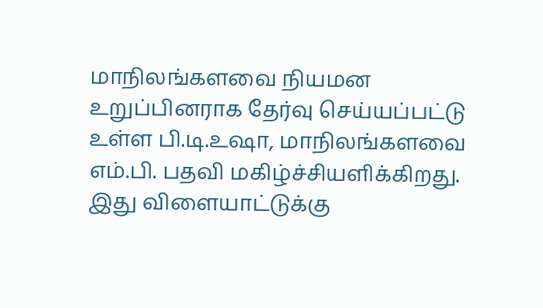மாநிலங்களவை நியமன உறுப்பினராக தேர்வு செய்யப்பட்டு உள்ள பி.டி.உஷா, மாநிலங்களவை எம்.பி. பதவி மகிழ்ச்சியளிக்கிறது. இது விளையாட்டுக்கு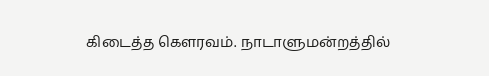கிடைத்த கௌரவம். நாடாளுமன்றத்தில்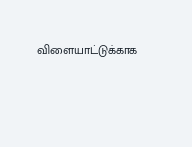விளையாட்டுக்காக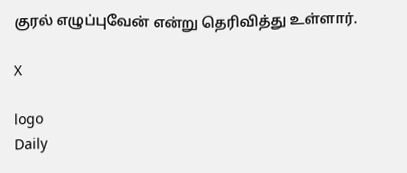குரல் எழுப்புவேன் என்று தெரிவித்து உள்ளார்.

X

logo
Daily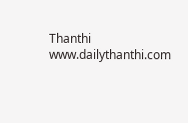Thanthi
www.dailythanthi.com